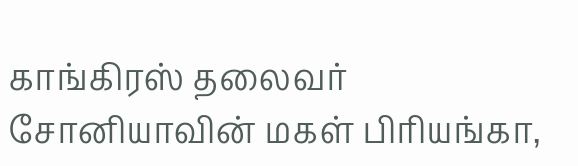காங்கிரஸ் தலைவர் சோனியாவின் மகள் பிரியங்கா,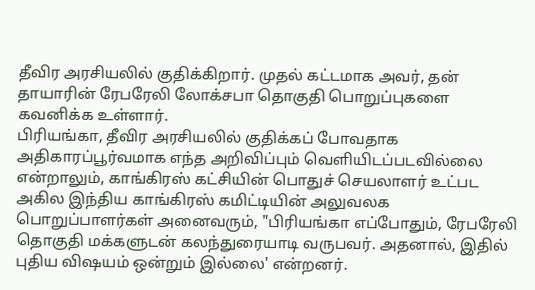தீவிர அரசியலில் குதிக்கிறார். முதல் கட்டமாக அவர், தன் தாயாரின் ரேபரேலி லோக்சபா தொகுதி பொறுப்புகளை கவனிக்க உள்ளார்.
பிரியங்கா, தீவிர அரசியலில் குதிக்கப் போவதாக அதிகாரப்பூர்வமாக எந்த அறிவிப்பும் வெளியிடப்படவில்லை என்றாலும், காங்கிரஸ் கட்சியின் பொதுச் செயலாளர் உட்பட அகில இந்திய காங்கிரஸ் கமிட்டியின் அலுவலக பொறுப்பாளர்கள் அனைவரும், "பிரியங்கா எப்போதும், ரேபரேலி தொகுதி மக்களுடன் கலந்துரையாடி வருபவர். அதனால், இதில் புதிய விஷயம் ஒன்றும் இல்லை' என்றனர்.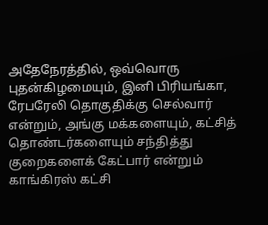அதேநேரத்தில், ஒவ்வொரு புதன்கிழமையும், இனி பிரியங்கா, ரேபரேலி தொகுதிக்கு செல்வார் என்றும், அங்கு மக்களையும், கட்சித் தொண்டர்களையும் சந்தித்து குறைகளைக் கேட்பார் என்றும் காங்கிரஸ் கட்சி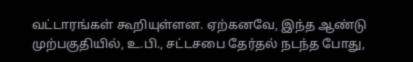வட்டாரங்கள் கூறியுள்ளன. ஏற்கனவே, இந்த ஆண்டு முற்பகுதியில், உ.பி., சட்டசபை தேர்தல் நடந்த போது,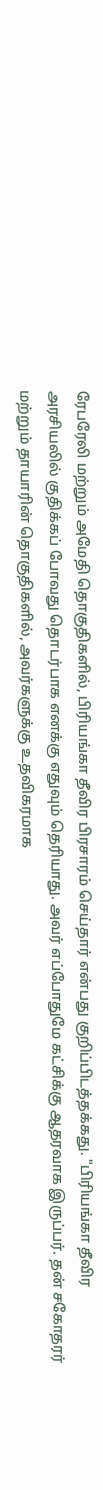ரேபரேலி மற்றும் அமேதி தொகுதிகளில், பிரியங்கா தீவிர பிரசாரம் செய்தார் என்பது குறிப்பிடத்தக்கது. "பிரியங்கா தீவிர அரசியலில் குதிக்கப் போவது தொடர்பாக எனக்கு எதுவும் தெரியாது. அவர் எப்போதுமே கட்சிக்கு ஆதரவாக இருப்பர். தன் சகோதரர் மற்றும் தாயாரின் தொகுதிகளில், அவர்களுக்கு உதவிகரமாக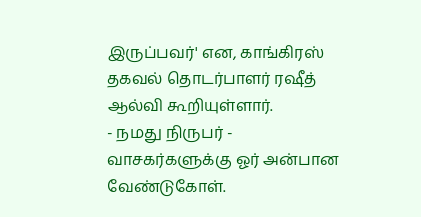இருப்பவர்' என, காங்கிரஸ் தகவல் தொடர்பாளர் ரஷீத் ஆல்வி கூறியுள்ளார்.
- நமது நிருபர் -
வாசகர்களுக்கு ஓர் அன்பான வேண்டுகோள்.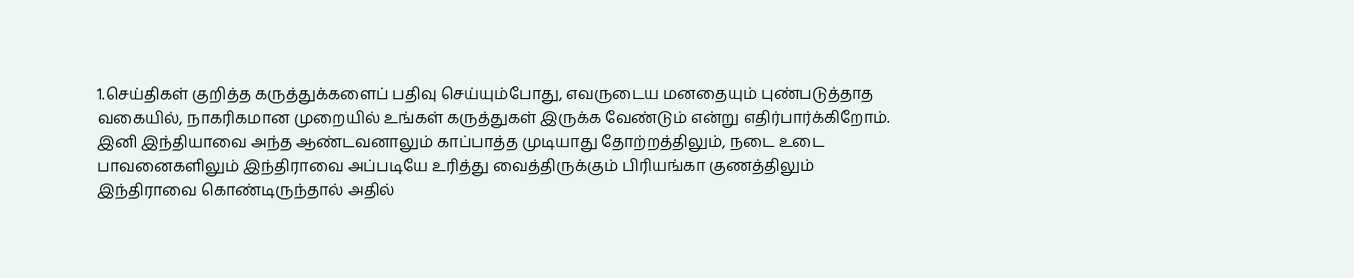1.செய்திகள் குறித்த கருத்துக்களைப் பதிவு செய்யும்போது, எவருடைய மனதையும் புண்படுத்தாத வகையில், நாகரிகமான முறையில் உங்கள் கருத்துகள் இருக்க வேண்டும் என்று எதிர்பார்க்கிறோம்.
இனி இந்தியாவை அந்த ஆண்டவனாலும் காப்பாத்த முடியாது தோற்றத்திலும், நடை உடை பாவனைகளிலும் இந்திராவை அப்படியே உரித்து வைத்திருக்கும் பிரியங்கா குணத்திலும் இந்திராவை கொண்டிருந்தால் அதில்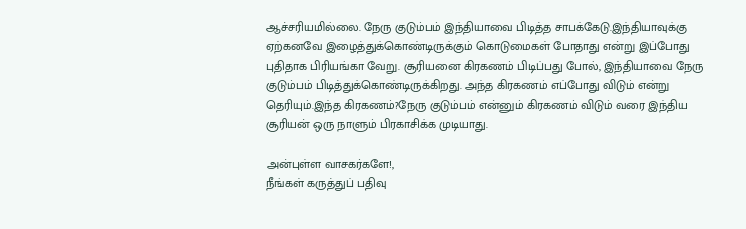ஆச்சரியமில்லை. நேரு குடும்பம் இந்தியாவை பிடித்த சாபக்கேடு.இந்தியாவுக்கு ஏற்கனவே இழைத்துக்கொண்டிருக்கும் கொடுமைகள் போதாது என்று இப்போது புதிதாக பிரியங்கா வேறு. சூரியனை கிரகணம் பிடிப்பது போல், இந்தியாவை நேரு குடும்பம் பிடித்துக்கொண்டிருக்கிறது. அந்த கிரகணம் எப்போது விடும் என்று தெரியும்.இந்த கிரகணம்?நேரு குடும்பம் என்னும் கிரகணம் விடும் வரை இந்திய சூரியன் ஒரு நாளும் பிரகாசிக்க முடியாது.

அன்புள்ள வாசகர்களே!,
நீங்கள் கருத்துப் பதிவு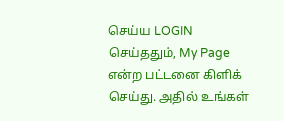செய்ய LOGIN செய்ததும், My Page என்ற பட்டனை கிளிக் செய்து. அதில் உங்கள்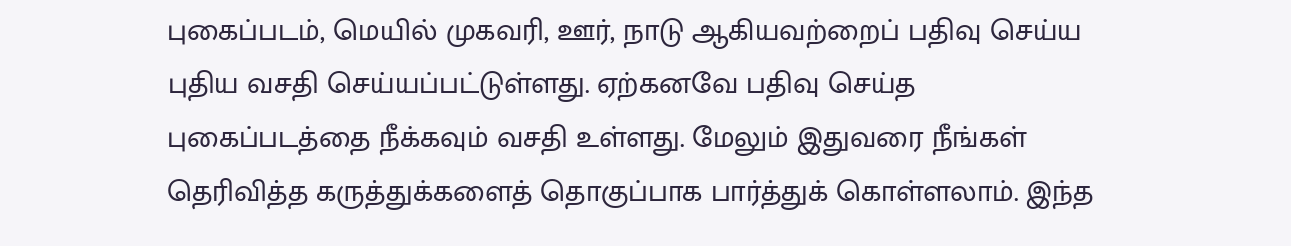புகைப்படம், மெயில் முகவரி, ஊர், நாடு ஆகியவற்றைப் பதிவு செய்ய புதிய வசதி செய்யப்பட்டுள்ளது. ஏற்கனவே பதிவு செய்த புகைப்படத்தை நீக்கவும் வசதி உள்ளது. மேலும் இதுவரை நீங்கள் தெரிவித்த கருத்துக்களைத் தொகுப்பாக பார்த்துக் கொள்ளலாம். இந்த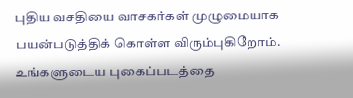புதிய வசதியை வாசகர்கள் முழுமையாக பயன்படுத்திக் கொள்ள விரும்புகிறோம். உங்களுடைய புகைப்படத்தை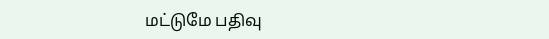மட்டுமே பதிவு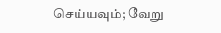செய்யவும்; வேறு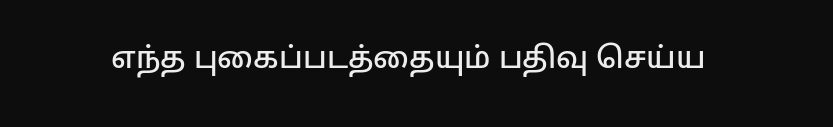எந்த புகைப்படத்தையும் பதிவு செய்ய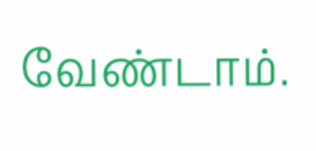வேண்டாம்.